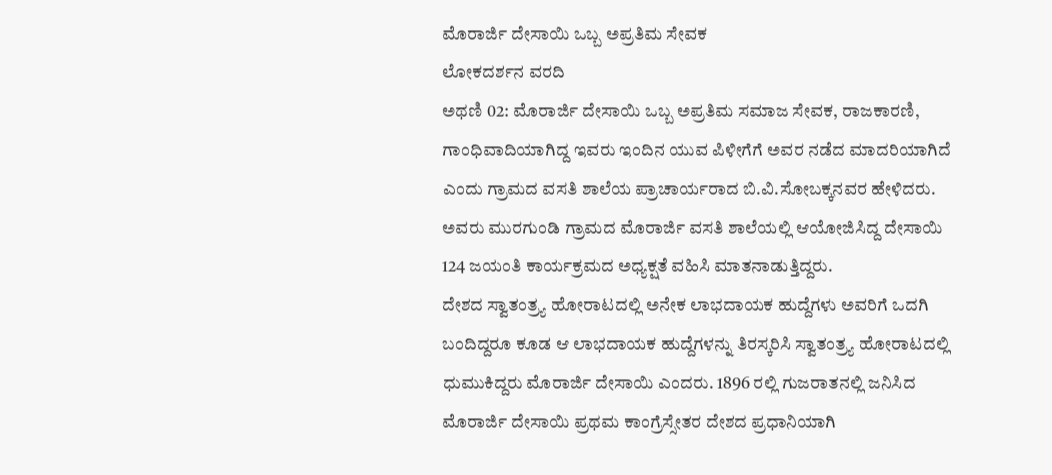ಮೊರಾರ್ಜಿ ದೇಸಾಯಿ ಒಬ್ಬ ಅಪ್ರತಿಮ ಸೇವಕ
ಲೋಕದರ್ಶನ ವರದಿ
ಅಥಣಿ 02: ಮೊರಾರ್ಜಿ ದೇಸಾಯಿ ಒಬ್ಬ ಅಪ್ರತಿಮ ಸಮಾಜ ಸೇವಕ, ರಾಜಕಾರಣಿ, ಗಾಂಧಿವಾದಿಯಾಗಿದ್ದ ಇವರು ಇಂದಿನ ಯುವ ಪಿಳೀಗೆಗೆ ಅವರ ನಡೆದ ಮಾದರಿಯಾಗಿದೆ ಎಂದು ಗ್ರಾಮದ ವಸತಿ ಶಾಲೆಯ ಪ್ರಾಚಾರ್ಯರಾದ ಬಿ.ವಿ.ಸೋಬಕ್ಕನವರ ಹೇಳಿದರು. ಅವರು ಮುರಗುಂಡಿ ಗ್ರಾಮದ ಮೊರಾರ್ಜಿ ವಸತಿ ಶಾಲೆಯಲ್ಲಿ ಆಯೋಜಿಸಿದ್ದ ದೇಸಾಯಿ 124 ಜಯಂತಿ ಕಾರ್ಯಕ್ರಮದ ಅಧ್ಯಕ್ಷತೆ ವಹಿಸಿ ಮಾತನಾಡುತ್ತಿದ್ದರು.
ದೇಶದ ಸ್ವಾತಂತ್ರ್ಯ ಹೋರಾಟದಲ್ಲಿ ಅನೇಕ ಲಾಭದಾಯಕ ಹುದ್ದೆಗಳು ಅವರಿಗೆ ಒದಗಿ ಬಂದಿದ್ದರೂ ಕೂಡ ಆ ಲಾಭದಾಯಕ ಹುದ್ದೆಗಳನ್ನು ತಿರಸ್ಕರಿಸಿ ಸ್ವಾತಂತ್ರ್ಯ ಹೋರಾಟದಲ್ಲಿ ಧುಮುಕಿದ್ದರು ಮೊರಾರ್ಜಿ ದೇಸಾಯಿ ಎಂದರು. 1896 ರಲ್ಲಿ ಗುಜರಾತನಲ್ಲಿ ಜನಿಸಿದ ಮೊರಾರ್ಜಿ ದೇಸಾಯಿ ಪ್ರಥಮ ಕಾಂಗ್ರೆಸ್ಸೇತರ ದೇಶದ ಪ್ರಧಾನಿಯಾಗಿ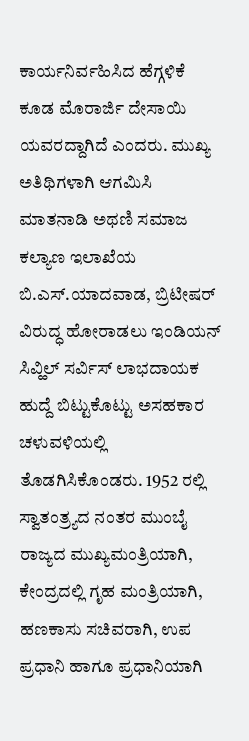ಕಾರ್ಯನಿರ್ವಹಿಸಿದ ಹೆಗ್ಗಳಿಕೆ ಕೂಡ ಮೊರಾರ್ಜಿ ದೇಸಾಯಿ ಯವರದ್ದಾಗಿದೆ ಎಂದರು. ಮುಖ್ಯ ಅತಿಥಿಗಳಾಗಿ ಆಗಮಿಸಿ ಮಾತನಾಡಿ ಅಥಣಿ ಸಮಾಜ ಕಲ್ಯಾಣ ಇಲಾಖೆಯ ಬಿ.ಎಸ್.ಯಾದವಾಡ, ಬ್ರಿಟೀಷರ್ ವಿರುದ್ಧ ಹೋರಾಡಲು ಇಂಡಿಯನ್ ಸಿವ್ಹಿಲ್ ಸರ್ವಿಸ್ ಲಾಭದಾಯಕ ಹುದ್ದೆ ಬಿಟ್ಟುಕೊಟ್ಟು ಅಸಹಕಾರ ಚಳುವಳಿಯಲ್ಲಿ ತೊಡಗಿಸಿಕೊಂಡರು. 1952 ರಲ್ಲಿ ಸ್ವಾತಂತ್ರ್ಯದ ನಂತರ ಮುಂಬೈ ರಾಜ್ಯದ ಮುಖ್ಯಮಂತ್ರಿಯಾಗಿ, ಕೇಂದ್ರದಲ್ಲಿ ಗೃಹ ಮಂತ್ರಿಯಾಗಿ, ಹಣಕಾಸು ಸಚಿವರಾಗಿ, ಉಪ ಪ್ರಧಾನಿ ಹಾಗೂ ಪ್ರಧಾನಿಯಾಗಿ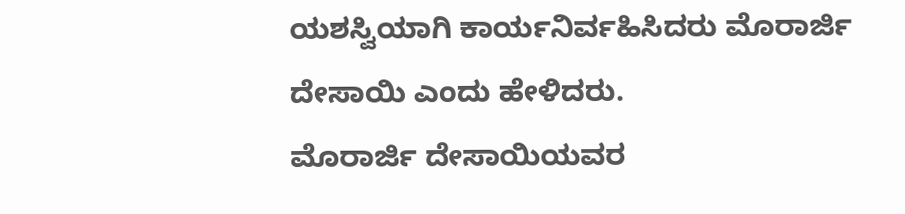ಯಶಸ್ವಿಯಾಗಿ ಕಾರ್ಯನಿರ್ವಹಿಸಿದರು ಮೊರಾರ್ಜಿ ದೇಸಾಯಿ ಎಂದು ಹೇಳಿದರು.
ಮೊರಾರ್ಜಿ ದೇಸಾಯಿಯವರ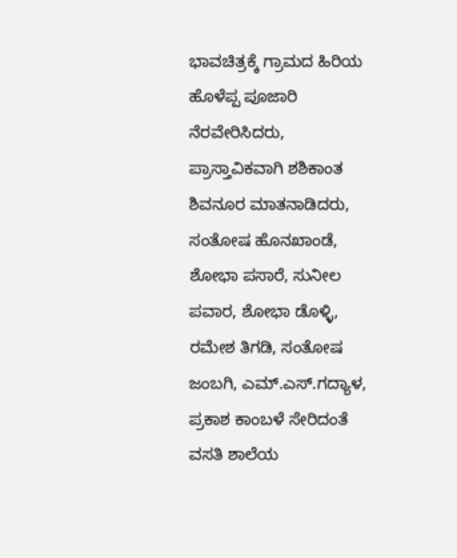ಭಾವಚಿತ್ರಕ್ಕೆ ಗ್ರಾಮದ ಹಿರಿಯ ಹೊಳೆಪ್ಪ ಪೂಜಾರಿ ನೆರವೇರಿಸಿದರು, ಪ್ರಾಸ್ತಾವಿಕವಾಗಿ ಶಶಿಕಾಂತ ಶಿವನೂರ ಮಾತನಾಡಿದರು, ಸಂತೋಷ ಹೊನಖಾಂಡೆ, ಶೋಭಾ ಪಸಾರೆ, ಸುನೀಲ ಪವಾರ, ಶೋಭಾ ಡೊಳ್ಳಿ, ರಮೇಶ ತಿಗಡಿ, ಸಂತೋಷ ಜಂಬಗಿ, ಎಮ್.ಎಸ್.ಗದ್ಯಾಳ, ಪ್ರಕಾಶ ಕಾಂಬಳೆ ಸೇರಿದಂತೆ ವಸತಿ ಶಾಲೆಯ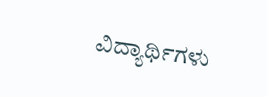ವಿದ್ಯಾರ್ಥಿಗಳು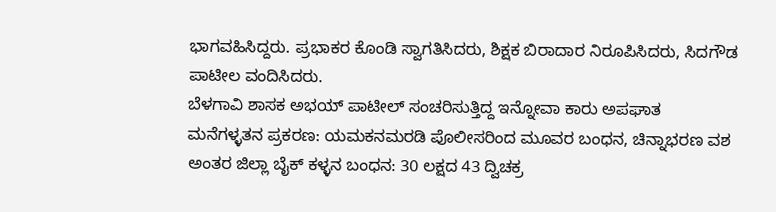ಭಾಗವಹಿಸಿದ್ದರು. ಪ್ರಭಾಕರ ಕೊಂಡಿ ಸ್ವಾಗತಿಸಿದರು, ಶಿಕ್ಷಕ ಬಿರಾದಾರ ನಿರೂಪಿಸಿದರು, ಸಿದಗೌಡ ಪಾಟೀಲ ವಂದಿಸಿದರು.
ಬೆಳಗಾವಿ ಶಾಸಕ ಅಭಯ್ ಪಾಟೀಲ್ ಸಂಚರಿಸುತ್ತಿದ್ದ ಇನ್ನೋವಾ ಕಾರು ಅಪಘಾತ
ಮನೆಗಳ್ಳತನ ಪ್ರಕರಣ: ಯಮಕನಮರಡಿ ಪೊಲೀಸರಿಂದ ಮೂವರ ಬಂಧನ, ಚಿನ್ನಾಭರಣ ವಶ
ಅಂತರ ಜಿಲ್ಲಾ ಬೈಕ್ ಕಳ್ಳನ ಬಂಧನ: 30 ಲಕ್ಷದ 43 ದ್ವಿಚಕ್ರ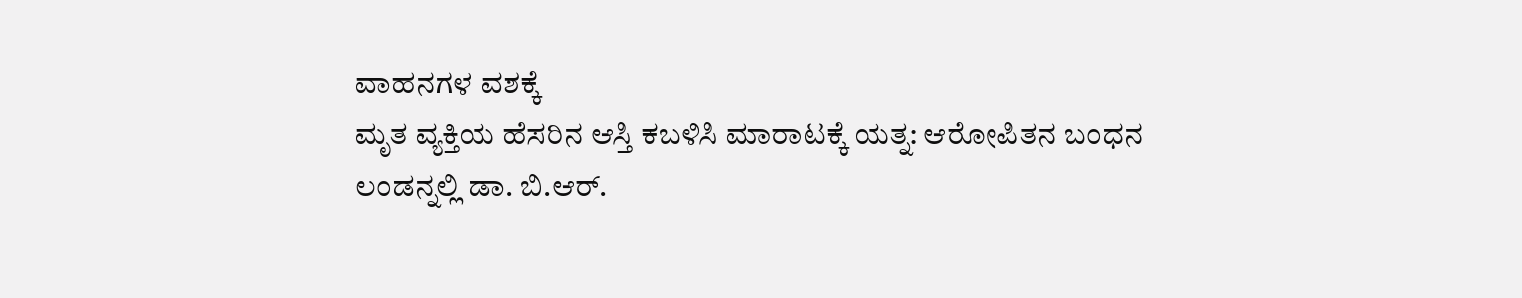ವಾಹನಗಳ ವಶಕ್ಕೆ
ಮೃತ ವ್ಯಕ್ತಿಯ ಹೆಸರಿನ ಆಸ್ತಿ ಕಬಳಿಸಿ ಮಾರಾಟಕ್ಕೆ ಯತ್ನ: ಆರೋಪಿತನ ಬಂಧನ
ಲಂಡನ್ನಲ್ಲಿ ಡಾ. ಬಿ.ಆರ್.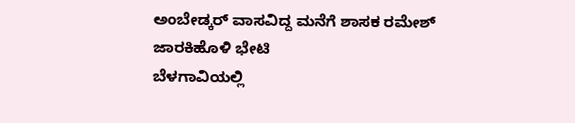ಅಂಬೇಡ್ಕರ್ ವಾಸವಿದ್ದ ಮನೆಗೆ ಶಾಸಕ ರಮೇಶ್ ಜಾರಕಿಹೊಳಿ ಭೇಟಿ
ಬೆಳಗಾವಿಯಲ್ಲಿ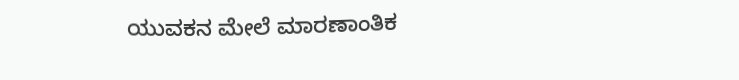ಯುವಕನ ಮೇಲೆ ಮಾರಣಾಂತಿಕ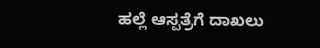ಹಲ್ಲೆ ಆಸ್ಪತ್ರೆಗೆ ದಾಖಲು